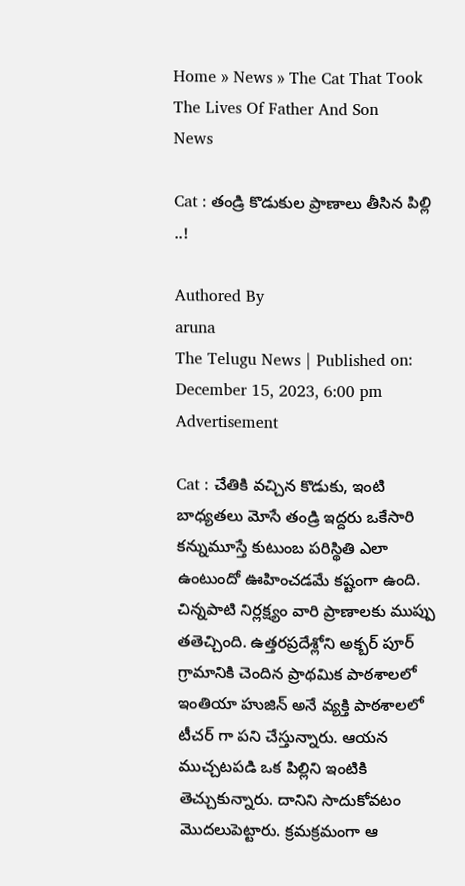Home » News » The Cat That Took The Lives Of Father And Son
News

Cat : తండ్రి కొడుకుల ప్రాణాలు తీసిన పిల్లి ..!

Authored By
aruna
The Telugu News | Published on: December 15, 2023, 6:00 pm
Advertisement

Cat : చేతికి వచ్చిన కొడుకు, ఇంటి బాధ్యతలు మోసే తండ్రి ఇద్దరు ఒకేసారి కన్నుమూస్తే కుటుంబ పరిస్థితి ఎలా ఉంటుందో ఊహించడమే కష్టంగా ఉంది. చిన్నపాటి నిర్లక్ష్యం వారి ప్రాణాలకు ముప్పు తతెచ్చింది. ఉత్తరప్రదేశ్లోని అక్బర్ పూర్ గ్రామానికి చెందిన ప్రాథమిక పాఠశాలలో ఇంతియా హుజిన్ అనే వ్యక్తి పాఠశాలలో టీచర్ గా పని చేస్తున్నారు. ఆయన ముచ్చటపడి ఒక పిల్లిని ఇంటికి తెచ్చుకున్నారు. దానిని సాదుకోవటం మొదలుపెట్టారు. క్రమక్రమంగా ఆ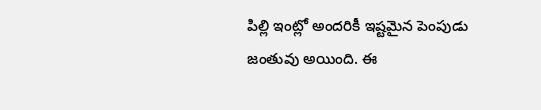పిల్లి ఇంట్లో అందరికీ ఇష్టమైన పెంపుడు జంతువు అయింది. ఈ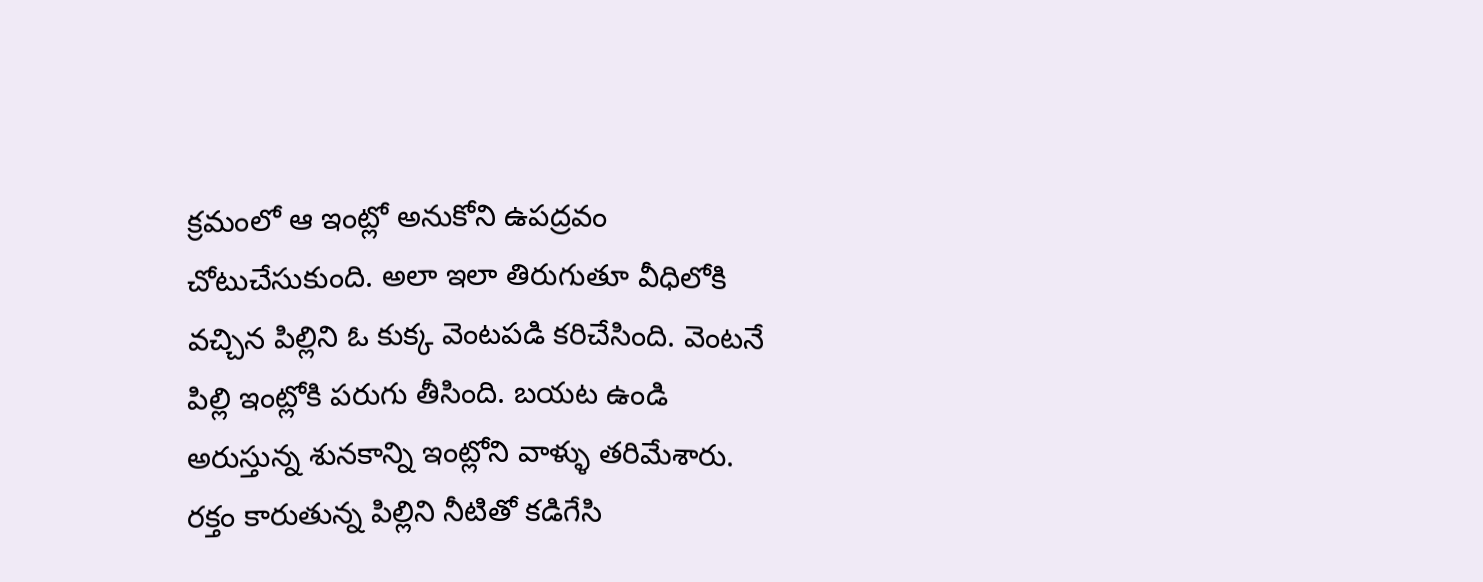క్రమంలో ఆ ఇంట్లో అనుకోని ఉపద్రవం చోటుచేసుకుంది. అలా ఇలా తిరుగుతూ వీధిలోకి వచ్చిన పిల్లిని ఓ కుక్క వెంటపడి కరిచేసింది. వెంటనే పిల్లి ఇంట్లోకి పరుగు తీసింది. బయట ఉండి అరుస్తున్న శునకాన్ని ఇంట్లోని వాళ్ళు తరిమేశారు. రక్తం కారుతున్న పిల్లిని నీటితో కడిగేసి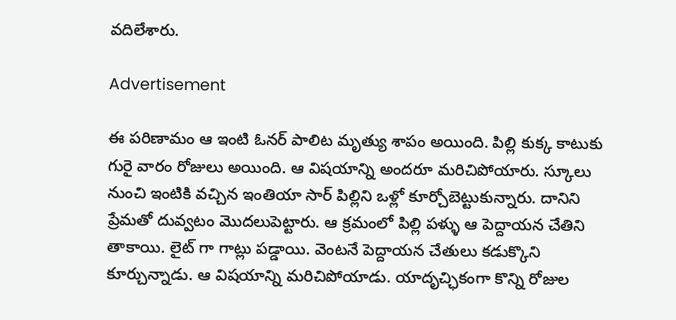వదిలేశారు.

Advertisement

ఈ పరిణామం ఆ ఇంటి ఓనర్ పాలిట మృత్యు శాపం అయింది. పిల్లి కుక్క కాటుకు గురై వారం రోజులు అయింది. ఆ విషయాన్ని అందరూ మరిచిపోయారు. స్కూలు నుంచి ఇంటికి వచ్చిన ఇంతియా సార్ పిల్లిని ఒళ్లో కూర్చోబెట్టుకున్నారు. దానిని ప్రేమతో దువ్వటం మొదలుపెట్టారు. ఆ క్రమంలో పిల్లి పళ్ళు ఆ పెద్దాయన చేతిని తాకాయి. లైట్ గా గాట్లు పడ్డాయి. వెంటనే పెద్దాయన చేతులు కడుక్కొని కూర్చున్నాడు. ఆ విషయాన్ని మరిచిపోయాడు. యాదృచ్ఛికంగా కొన్ని రోజుల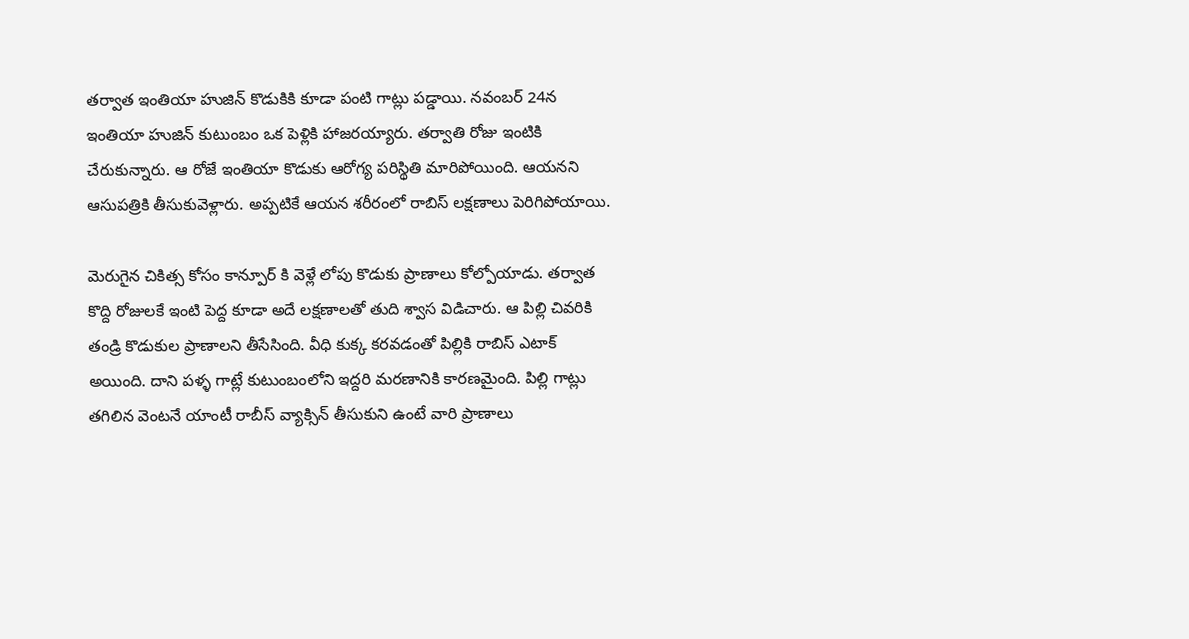తర్వాత ఇంతియా హుజిన్ కొడుకికి కూడా పంటి గాట్లు పడ్డాయి. నవంబర్ 24న ఇంతియా హుజిన్ కుటుంబం ఒక పెళ్లికి హాజరయ్యారు. తర్వాతి రోజు ఇంటికి చేరుకున్నారు. ఆ రోజే ఇంతియా కొడుకు ఆరోగ్య పరిస్థితి మారిపోయింది. ఆయనని ఆసుపత్రికి తీసుకువెళ్లారు. అప్పటికే ఆయన శరీరంలో రాబిస్ లక్షణాలు పెరిగిపోయాయి.

మెరుగైన చికిత్స కోసం కాన్పూర్ కి వెళ్లే లోపు కొడుకు ప్రాణాలు కోల్పోయాడు. తర్వాత కొద్ది రోజులకే ఇంటి పెద్ద కూడా అదే లక్షణాలతో తుది శ్వాస విడిచారు. ఆ పిల్లి చివరికి తండ్రి కొడుకుల ప్రాణాలని తీసేసింది. వీధి కుక్క కరవడంతో పిల్లికి రాబిస్ ఎటాక్ అయింది. దాని పళ్ళ గాట్లే కుటుంబంలోని ఇద్దరి మరణానికి కారణమైంది. పిల్లి గాట్లు తగిలిన వెంటనే యాంటీ రాబీస్ వ్యాక్సిన్ తీసుకుని ఉంటే వారి ప్రాణాలు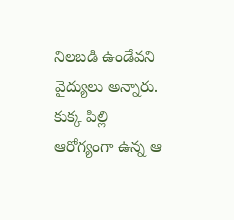నిలబడి ఉండేవని వైద్యులు అన్నారు. కుక్క పిల్లి ఆరోగ్యంగా ఉన్న ఆ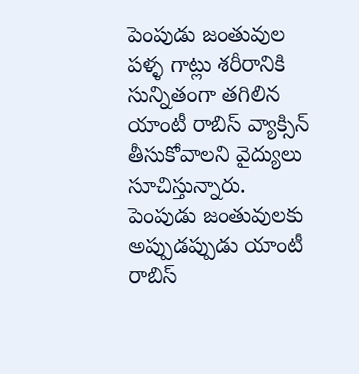పెంపుడు జంతువుల పళ్ళ గాట్లు శరీరానికి సున్నితంగా తగిలిన యాంటీ రాబిస్ వ్యాక్సిన్ తీసుకోవాలని వైద్యులు సూచిస్తున్నారు. పెంపుడు జంతువులకు అప్పుడప్పుడు యాంటీ రాబిస్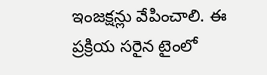ఇంజక్షన్లు వేపించాలి. ఈ ప్రక్రియ సరైన టైంలో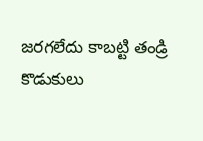జరగలేదు కాబట్టి తండ్రి కొడుకులు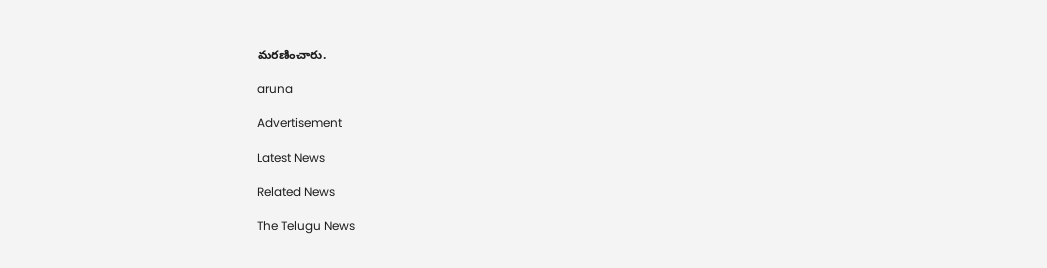మరణించారు.

aruna

Advertisement

Latest News

Related News

The Telugu News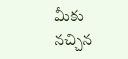మీకు నచ్చిన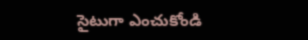సైటుగా ఎంచుకోండి